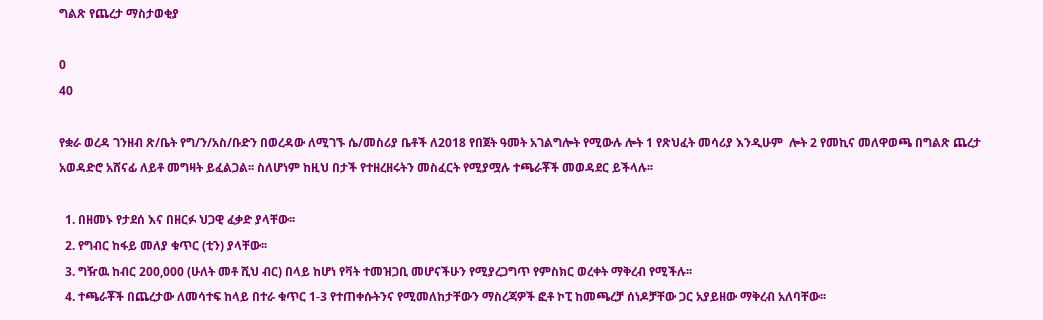ግልጽ የጨረታ ማስታወቂያ

0
40

የቋራ ወረዳ ገንዘብ ጽ/ቤት የግ/ን/አስ/ቡድን በወረዳው ለሚገኙ ሴ/መስሪያ ቤቶች ለ2018 የበጀት ዓመት አገልግሎት የሚውሉ ሎት 1 የጽህፈት መሳሪያ እንዲሁም  ሎት 2 የመኪና መለዋወጫ በግልጽ ጨረታ አወዳድሮ አሸናፊ ለይቶ መግዛት ይፈልጋል፡፡ ስለሆነም ከዚህ በታች የተዘረዘሩትን መስፈርት የሚያሟሉ ተጫራቾች መወዳደር ይችላሉ፡፡

  1. በዘመኑ የታደሰ እና በዘርፉ ህጋዊ ፈቃድ ያላቸው፡፡
  2. የግብር ከፋይ መለያ ቁጥር (ቲን) ያላቸው፡፡
  3. ግዥዉ ከብር 200,000 (ሁለት መቶ ሺህ ብር) በላይ ከሆነ የቫት ተመዝጋቢ መሆናችሁን የሚያረጋግጥ የምስክር ወረቀት ማቅረብ የሚችሉ፡፡
  4. ተጫራቾች በጨረታው ለመሳተፍ ከላይ በተራ ቁጥር 1-3 የተጠቀሱትንና የሚመለከታቸውን ማስረጃዎች ፎቶ ኮፒ ከመጫረቻ ሰነዶቻቸው ጋር አያይዘው ማቅረብ አለባቸው፡፡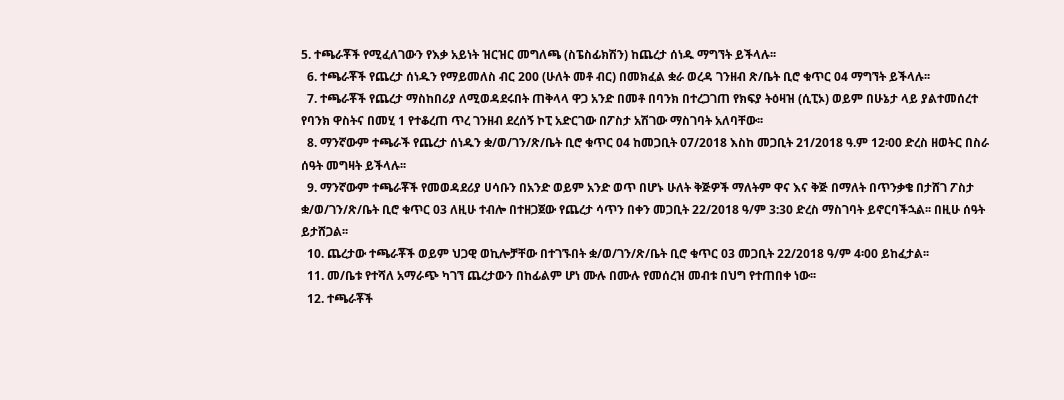5. ተጫራቾች የሚፈለገውን የእቃ አይነት ዝርዝር መግለጫ (ስፔስፊክሽን) ከጨረታ ሰነዱ ማግኘት ይችላሉ፡፡
  6. ተጫራቾች የጨረታ ሰነዱን የማይመለስ ብር 200 (ሁለት መቶ ብር) በመክፈል ቋራ ወረዳ ገንዘብ ጽ/ቤት ቢሮ ቁጥር 04 ማግኘት ይችላሉ፡፡
  7. ተጫራቾች የጨረታ ማስከበሪያ ለሚወዳደሩበት ጠቅላላ ዋጋ አንድ በመቶ በባንክ በተረጋገጠ የክፍያ ትዕዛዝ (ሲፒኦ) ወይም በሁኔታ ላይ ያልተመሰረተ የባንክ ዋስትና በመሂ 1 የተቆረጠ ጥረ ገንዘብ ደረሰኝ ኮፒ አድርገው በፖስታ አሽገው ማስገባት አለባቸው፡፡
  8. ማንኛውም ተጫራች የጨረታ ሰነዱን ቋ/ወ/ገን/ጽ/ቤት ቢሮ ቁጥር 04 ከመጋቢት 07/2018 እስከ መጋቢት 21/2018 ዓ.ም 12፡00 ድረስ ዘወትር በስራ ሰዓት መግዛት ይችላሉ፡፡
  9. ማንኛውም ተጫራቾች የመወዳደሪያ ሀሳቡን በአንድ ወይም አንድ ወጥ በሆኑ ሁለት ቅጅዎች ማለትም ዋና እና ቅጅ በማለት በጥንቃቄ በታሸገ ፖስታ ቋ/ወ/ገን/ጽ/ቤት ቢሮ ቁጥር 03 ለዚሁ ተብሎ በተዘጋጀው የጨረታ ሳጥን በቀን መጋቢት 22/2018 ዓ/ም 3:30 ድረስ ማስገባት ይኖርባችኋል፡፡ በዚሁ ሰዓት ይታሸጋል፡፡
  10. ጨረታው ተጫራቾች ወይም ህጋዊ ወኪሎቻቸው በተገኙበት ቋ/ወ/ገን/ጽ/ቤት ቢሮ ቁጥር 03 መጋቢት 22/2018 ዓ/ም 4፡00 ይከፈታል፡፡
  11. መ/ቤቱ የተሻለ አማራጭ ካገኘ ጨረታውን በከፊልም ሆነ ሙሉ በሙሉ የመሰረዝ መብቱ በህግ የተጠበቀ ነው፡፡
  12. ተጫራቾች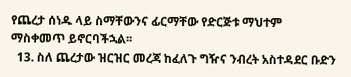የጨረታ ሰነዱ ላይ ስማቸውንና ፊርማቸው የድርጅቱ ማህተም ማስቀመጥ ይኖርባችኋል፡፡
  13. ስለ ጨረታው ዝርዝር መረጃ ከፈለጉ ግዥና ንብረት አስተዳደር ቡድን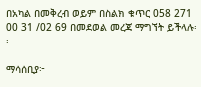በአካል በመቅረብ ወይም በስልክ ቁጥር 058 271 00 31 /02 69 በመደወል መረጃ ማግኘት ይችላሉ፡፡

ማሳሰቢያ፦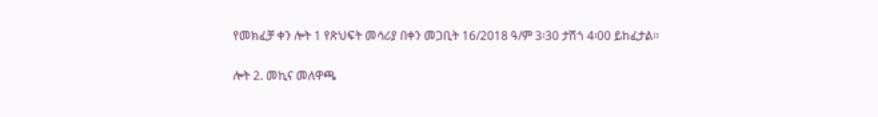የመክፈቻ ቀን ሎት 1 የጽህፍት መሳሪያ በቀን መጋቢት 16/2018 ዓ/ም 3፡30 ታሽጎ 4፡00 ይከፈታል፡፡

ሎት 2. መኪና መለዋጫ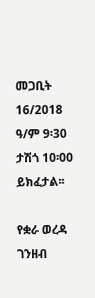መጋቢት 16/2018 ዓ/ም 9፡30 ታሽጎ 10፡00 ይክፈታል፡፡

የቋራ ወረዳ ገንዘብ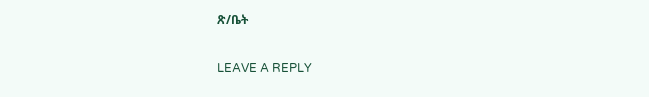ጽ/ቤት

LEAVE A REPLY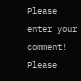Please enter your comment!
Please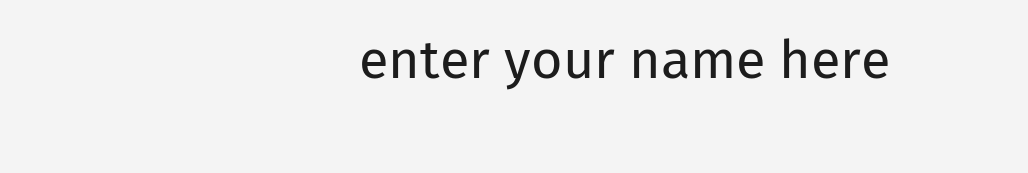enter your name here